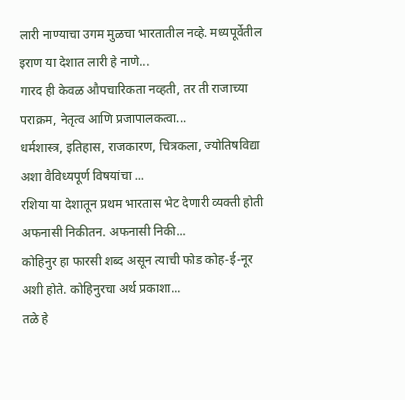लारी नाण्याचा उगम मुळचा भारतातील नव्हे. मध्यपूर्वेतील इराण या देशात लारी हे नाणे...
गारद ही केवळ औपचारिकता नव्हती, तर ती राजाच्या पराक्रम, नेतृत्व आणि प्रजापालकत्वा...
धर्मशास्त्र, इतिहास, राजकारण, चित्रकला, ज्योतिषविद्या अशा वैविध्यपूर्ण विषयांचा ...
रशिया या देशातून प्रथम भारतास भेट देणारी व्यक्ती होती अफनासी निकीतन. अफनासी निकी...
कोहिनुर हा फारसी शब्द असून त्याची फोड कोह-ई-नूर अशी होते. कोहिनुरचा अर्थ प्रकाशा...
तळे हे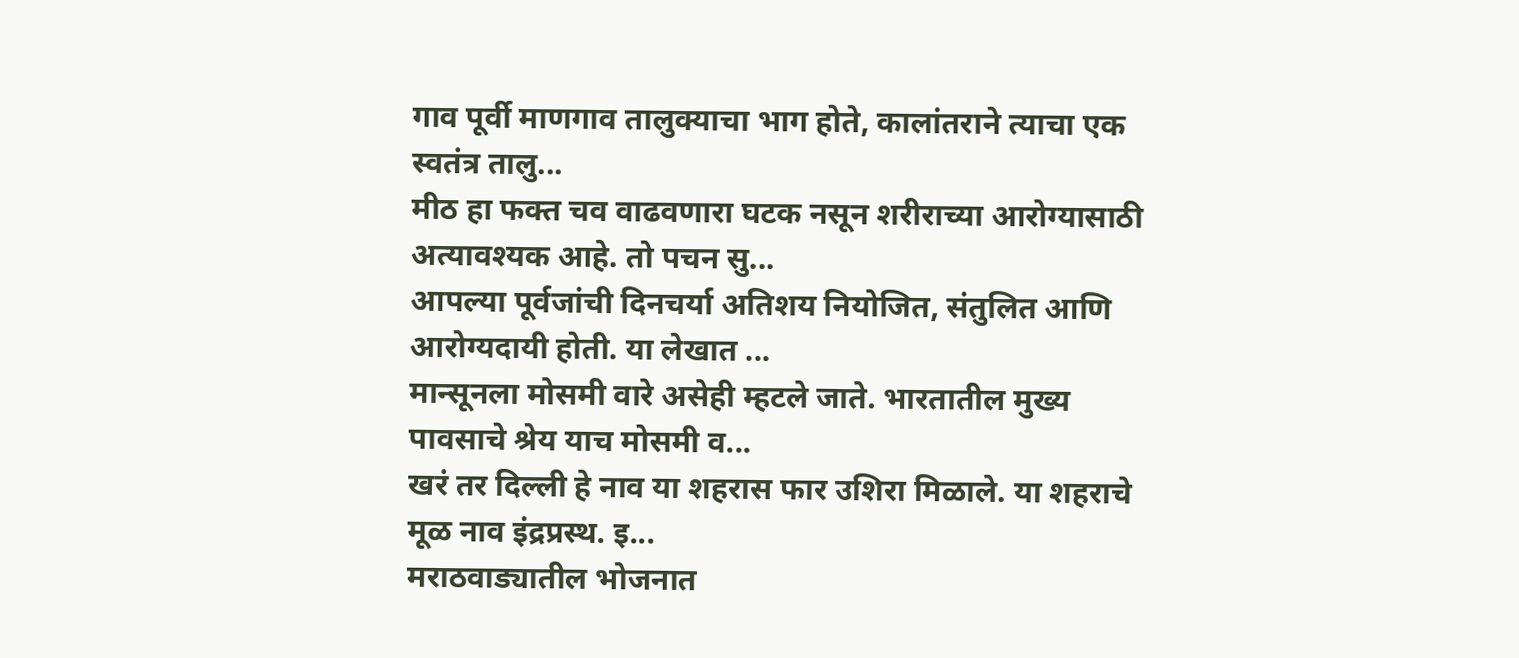गाव पूर्वी माणगाव तालुक्याचा भाग होते, कालांतराने त्याचा एक स्वतंत्र तालु...
मीठ हा फक्त चव वाढवणारा घटक नसून शरीराच्या आरोग्यासाठी अत्यावश्यक आहे. तो पचन सु...
आपल्या पूर्वजांची दिनचर्या अतिशय नियोजित, संतुलित आणि आरोग्यदायी होती. या लेखात ...
मान्सूनला मोसमी वारे असेही म्हटले जाते. भारतातील मुख्य पावसाचे श्रेय याच मोसमी व...
खरं तर दिल्ली हे नाव या शहरास फार उशिरा मिळाले. या शहराचे मूळ नाव इंद्रप्रस्थ. इ...
मराठवाड्यातील भोजनात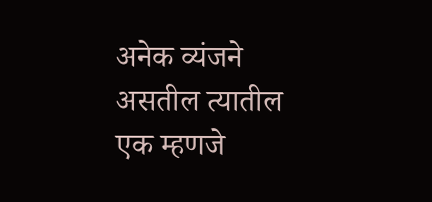अनेक व्यंजने असतील त्यातील एक म्हणजे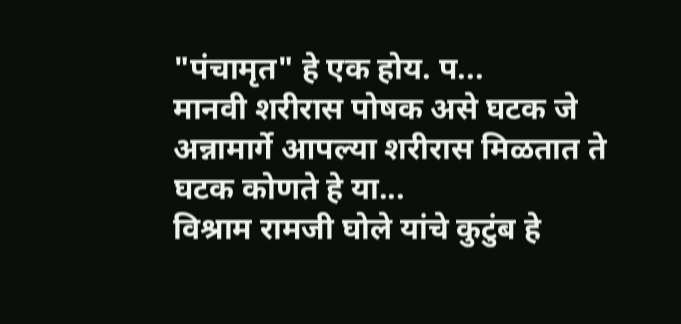"पंचामृत" हे एक होय. प...
मानवी शरीरास पोषक असे घटक जे अन्नामार्गे आपल्या शरीरास मिळतात ते घटक कोणते हे या...
विश्राम रामजी घोले यांचे कुटुंब हे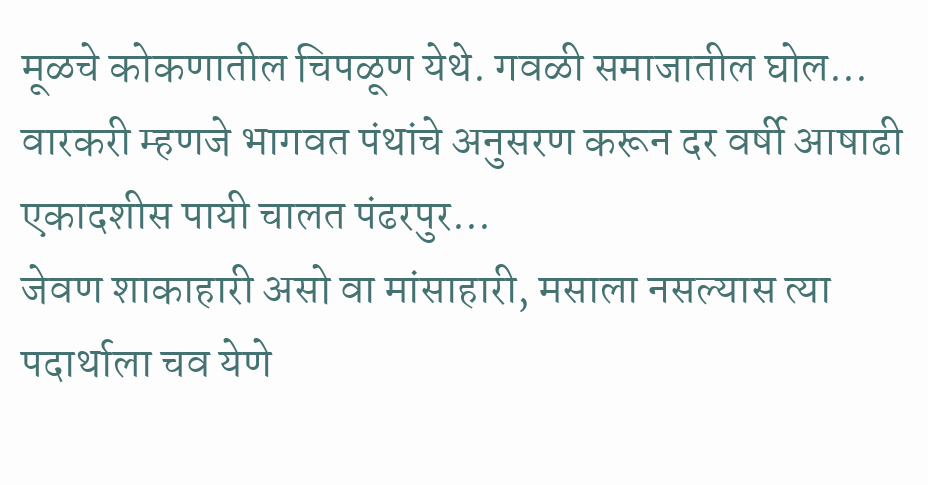मूळचे कोकणातील चिपळूण येथे. गवळी समाजातील घोल...
वारकरी म्हणजे भागवत पंथांचे अनुसरण करून दर वर्षी आषाढी एकादशीस पायी चालत पंढरपुर...
जेवण शाकाहारी असो वा मांसाहारी, मसाला नसल्यास त्या पदार्थाला चव येणे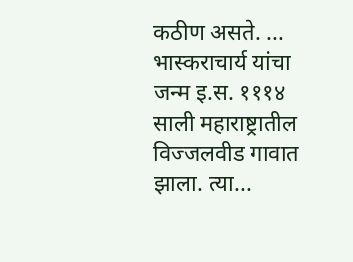कठीण असते. ...
भास्कराचार्य यांचा जन्म इ.स. १११४ साली महाराष्ट्रातील विज्जलवीड गावात झाला. त्या...